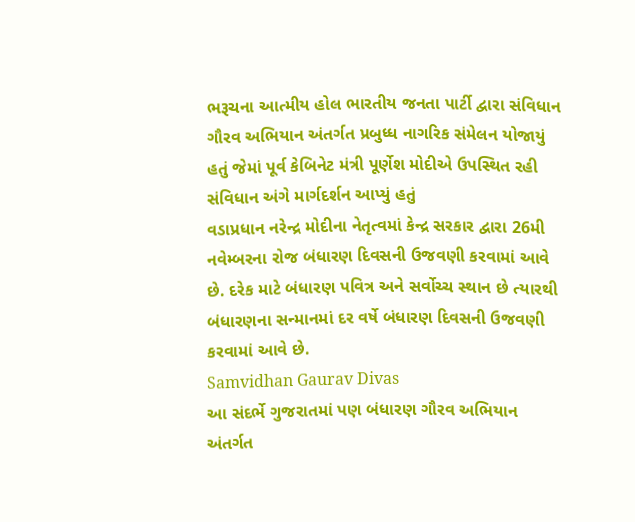ભરૂચના આત્મીય હોલ ભારતીય જનતા પાર્ટી દ્વારા સંવિધાન ગૌરવ અભિયાન અંતર્ગત પ્રબુધ્ધ નાગરિક સંમેલન યોજાયું હતું જેમાં પૂર્વ કેબિનેટ મંત્રી પૂર્ણેશ મોદીએ ઉપસ્થિત રહી સંવિધાન અંગે માર્ગદર્શન આપ્યું હતું
વડાપ્રધાન નરેન્દ્ર મોદીના નેતૃત્વમાં કેન્દ્ર સરકાર દ્વારા 26મી નવેમ્બરના રોજ બંધારણ દિવસની ઉજવણી કરવામાં આવે છે. દરેક માટે બંધારણ પવિત્ર અને સર્વોચ્ચ સ્થાન છે ત્યારથી બંધારણના સન્માનમાં દર વર્ષે બંધારણ દિવસની ઉજવણી કરવામાં આવે છે.
Samvidhan Gaurav Divas
આ સંદર્ભે ગુજરાતમાં પણ બંધારણ ગૌરવ અભિયાન અંતર્ગત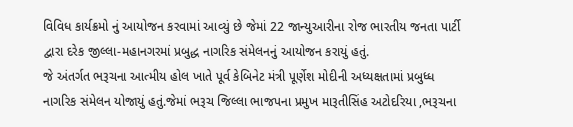વિવિધ કાર્યક્રમો નું આયોજન કરવામાં આવ્યું છે જેમાં 22 જાન્યુઆરીના રોજ ભારતીય જનતા પાર્ટી દ્વારા દરેક જીલ્લા-મહાનગરમાં પ્રબુદ્ધ નાગરિક સંમેલનનું આયોજન કરાયું હતું.
જે અંતર્ગત ભરૂચના આત્મીય હોલ ખાતે પૂર્વ કેબિનેટ મંત્રી પૂર્ણેશ મોદીની અધ્યક્ષતામાં પ્રબુધ્ધ નાગરિક સંમેલન યોજાયું હતું.જેમાં ભરૂચ જિલ્લા ભાજપના પ્રમુખ મારૂતીસિંહ અટોદરિયા ,ભરૂચના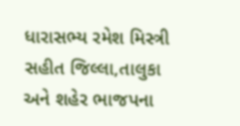ધારાસભ્ય રમેશ મિસ્ત્રી સહીત જિલ્લા,તાલુકા અને શહેર ભાજપના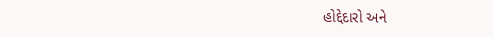હોદ્દેદારો અને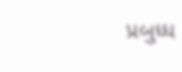પ્રબુધ્ધ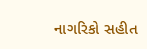નાગરિકો સહીત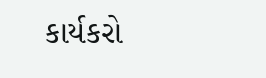કાર્યકરો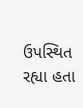ઉપસ્થિત રહ્યા હતા